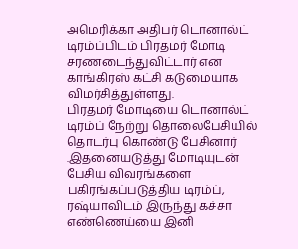அமெரிக்கா அதிபர் டொனால்ட் டிரம்ப்பிடம் பிரதமர் மோடி சரணடைந்துவிட்டார் என காங்கிரஸ் கட்சி கடுமையாக விமர்சித்துள்ளது.
பிரதமர் மோடியை டொனால்ட் டிரம்ப் நேற்று தொலைபேசியில் தொடர்பு கொண்டு பேசினார் .இதனையடுத்து மோடியுடன் பேசிய விவரங்களை பகிரங்கப்படுத்திய டிரம்ப், ரஷ்யாவிடம் இருந்து கச்சா எண்ணெய்யை இனி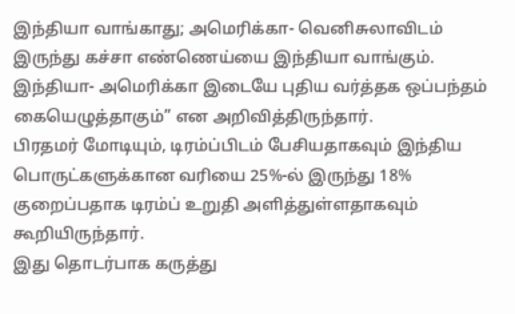இந்தியா வாங்காது; அமெரிக்கா- வெனிசுலாவிடம் இருந்து கச்சா எண்ணெய்யை இந்தியா வாங்கும். இந்தியா- அமெரிக்கா இடையே புதிய வர்த்தக ஒப்பந்தம் கையெழுத்தாகும்” என அறிவித்திருந்தார்.
பிரதமர் மோடியும், டிரம்ப்பிடம் பேசியதாகவும் இந்திய பொருட்களுக்கான வரியை 25%-ல் இருந்து 18% குறைப்பதாக டிரம்ப் உறுதி அளித்துள்ளதாகவும் கூறியிருந்தார்.
இது தொடர்பாக கருத்து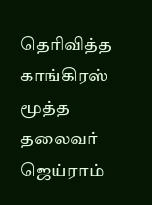தெரிவித்த காங்கிரஸ் மூத்த தலைவர் ஜெய்ராம்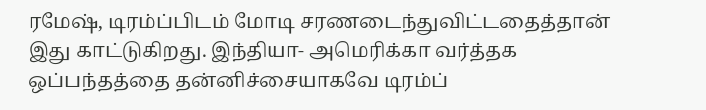ரமேஷ், டிரம்ப்பிடம் மோடி சரணடைந்துவிட்டதைத்தான் இது காட்டுகிறது. இந்தியா- அமெரிக்கா வர்த்தக ஒப்பந்தத்தை தன்னிச்சையாகவே டிரம்ப்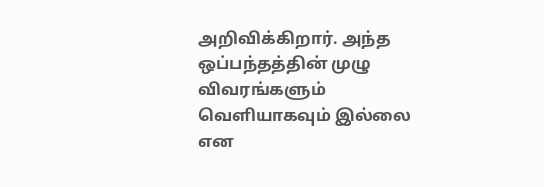அறிவிக்கிறார். அந்த ஒப்பந்தத்தின் முழு விவரங்களும் வெளியாகவும் இல்லை என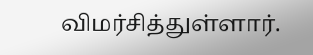விமர்சித்துள்ளார்.